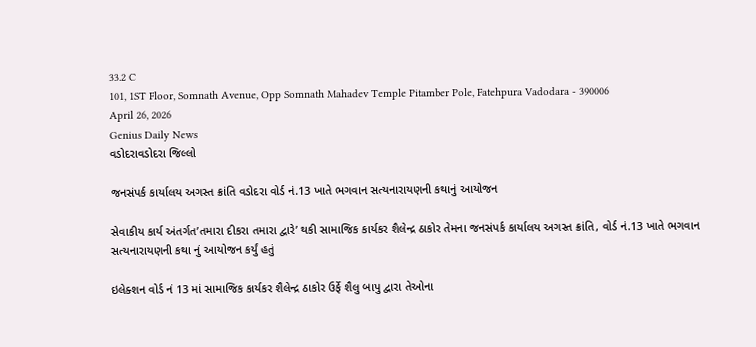33.2 C
101, 1ST Floor, Somnath Avenue, Opp Somnath Mahadev Temple Pitamber Pole, Fatehpura Vadodara - 390006
April 26, 2026
Genius Daily News
વડોદરાવડોદરા જિલ્લો

જનસંપર્ક કાર્યાલય અગસ્ત ક્રાંતિ વડોદરા વોર્ડ નં.13 ખાતે ભગવાન સત્યનારાયણની કથાનું આયોજન

સેવાકીય કાર્ય અંતર્ગત’તમારા દીકરા તમારા દ્વારે’ થકી સામાજિક કાર્યકર શૈલેન્દ્ર ઠાકોર તેમના જનસંપર્ક કાર્યાલય અગસ્ત ક્રાંતિ, વોર્ડ નં.13 ખાતે ભગવાન સત્યનારાયણની કથા નું આયોજન કર્યું હતું

ઇલેક્શન વોર્ડ નં 13 માં સામાજિક કાર્યકર શૈલેન્દ્ર ઠાકોર ઉર્ફે શૈલુ બાપુ દ્વારા તેઓના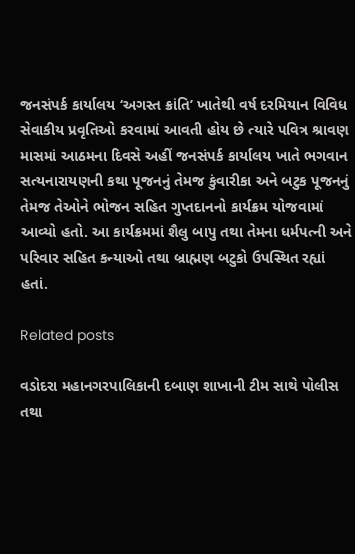જનસંપર્ક કાર્યાલય ‘અગસ્ત ક્રાંતિ’ ખાતેથી વર્ષ દરમિયાન વિવિધ સેવાકીય પ્રવૃતિઓ કરવામાં આવતી હોય છે ત્યારે પવિત્ર શ્રાવણ માસમાં આઠમના દિવસે અહીં જનસંપર્ક કાર્યાલય ખાતે ભગવાન સત્યનારાયણની કથા પૂજનનું તેમજ કુંવારીકા અને બટુક પૂજનનું તેમજ તેઓને ભોજન સહિત ગુપ્તદાનનો કાર્યક્રમ યોજવામાં આવ્યો હતો. આ કાર્યક્રમમાં શૈલુ બાપુ તથા તેમના ધર્મપત્ની અને પરિવાર સહિત કન્યાઓ તથા બ્રાહ્મણ બટુકો ઉપસ્થિત રહ્યાં હતાં.

Related posts

વડોદરા મહાનગરપાલિકાની દબાણ શાખાની ટીમ સાથે પોલીસ તથા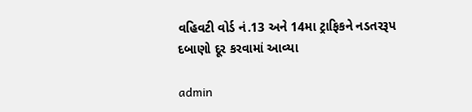વહિવટી વોર્ડ નં.13 અને 14મા ટ્રાફિકને નડતરરૂપ દબાણો દૂર કરવામાં આવ્યા

admin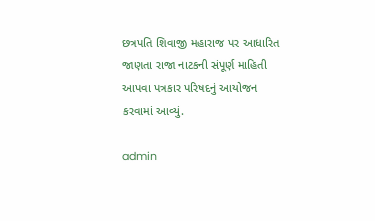છત્રપતિ શિવાજી મહારાજ પર આધારિત જાણતા રાજા નાટકની સંપૂર્ણ માહિતી આપવા પત્રકાર પરિષદનું આયોજન કરવામાં આવ્યું.

admin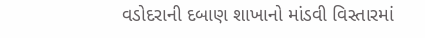વડોદરાની દબાણ શાખાનો માંડવી વિસ્તારમાં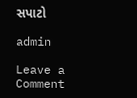સપાટો

admin

Leave a Comment